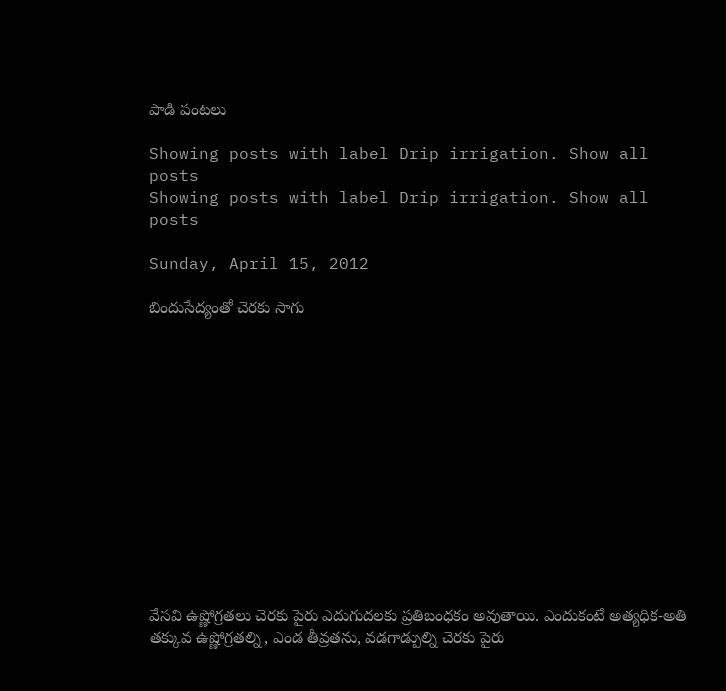పాడి పంటలు

Showing posts with label Drip irrigation. Show all posts
Showing posts with label Drip irrigation. Show all posts

Sunday, April 15, 2012

బిందుసేద్యంతో చెరకు సాగు













వేసవి ఉష్ణోగ్రతలు చెరకు పైరు ఎదుగుదలకు ప్రతిబంధకం అవుతాయి. ఎందుకంటే అత్యధిక-అతి తక్కువ ఉష్ణోగ్రతల్ని, ఎండ తీవ్రతను, వడగాడ్పుల్ని చెరకు పైరు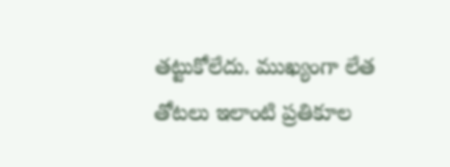తట్టుకోలేదు. ముఖ్యంగా లేత తోటలు ఇలాంటి ప్రతికూల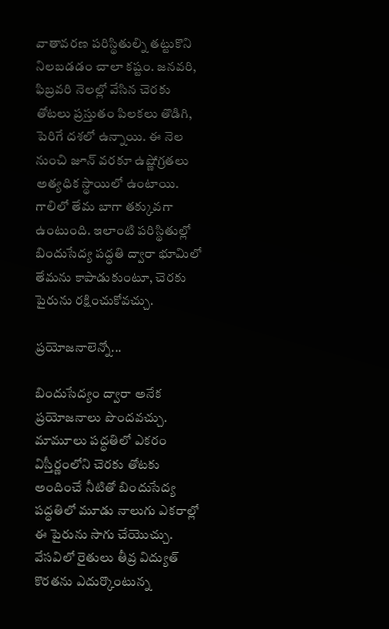వాతావరణ పరిస్థితుల్ని తట్టుకొని నిలబడడం చాలా కష్టం. జనవరి, ఫిబ్రవరి నెలల్లో వేసిన చెరకు తోటలు ప్రస్తుతం పిలకలు తొడిగి, పెరిగే దశలో ఉన్నాయి. ఈ నెల నుంచి జూన్ వరకూ ఉష్ణోగ్రతలు అత్యధిక స్థాయిలో ఉంటాయి. గాలిలో తేమ బాగా తక్కువగా ఉంటుంది. ఇలాంటి పరిస్థితుల్లో బిందుసేద్య పద్ధతి ద్వారా భూమిలో తేమను కాపాడుకుంటూ, చెరకు పైరును రక్షించుకోవచ్చు.

ప్రయోజనాలెన్నో...

బిందుసేద్యం ద్వారా అనేక ప్రయోజనాలు పొందవచ్చు. మామూలు పద్ధతిలో ఎకరం విస్తీర్ణంలోని చెరకు తోటకు అందించే నీటితో బిందుసేద్య పద్ధతిలో మూడు నాలుగు ఎకరాల్లో ఈ పైరును సాగు చేయొచ్చు. వేసవిలో రైతులు తీవ్ర విద్యుత్ కొరతను ఎదుర్కొంటున్న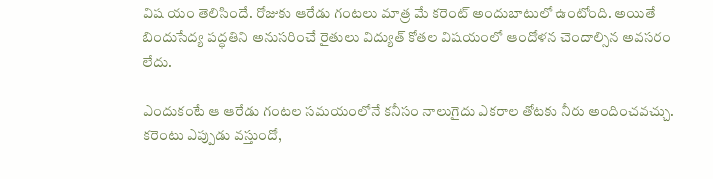విష యం తెలిసిందే. రోజుకు ఆరేడు గంటలు మాత్ర మే కరెంట్ అందుబాటులో ఉంటోంది. అయితే బిందుసేద్య పద్ధతిని అనుసరించే రైతులు విద్యుత్ కోతల విషయంలో ఆందోళన చెందాల్సిన అవసరం లేదు.

ఎందుకంటే ఆ ఆరేడు గంటల సమయంలోనే కనీసం నాలుగైదు ఎకరాల తోటకు నీరు అందించవచ్చు. కరెంటు ఎప్పుడు వస్తుందో,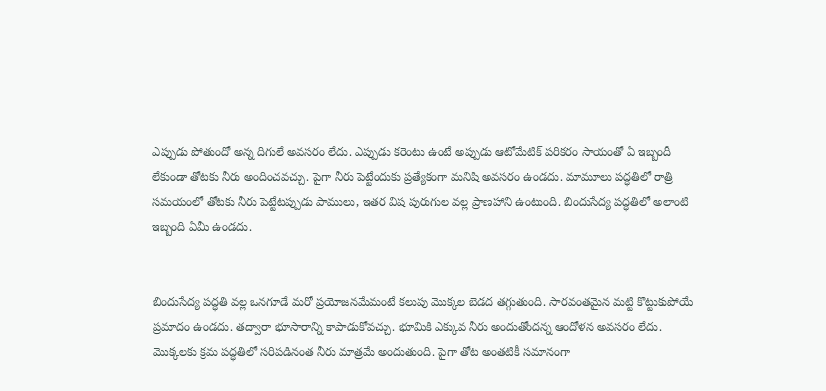ఎప్పుడు పోతుందో అన్న దిగులే అవసరం లేదు. ఎప్పుడు కరెంటు ఉంటే అప్పుడు ఆటోమేటిక్ పరికరం సాయంతో ఏ ఇబ్బందీ లేకుండా తోటకు నీరు అందించవచ్చు. పైగా నీరు పెట్టేందుకు ప్రత్యేకంగా మనిషి అవసరం ఉండదు. మామూలు పద్ధతిలో రాత్రి సమయంలో తోటకు నీరు పెట్టేటప్పుడు పాములు, ఇతర విష పురుగుల వల్ల ప్రాణహాని ఉంటుంది. బిందుసేద్య పద్ధతిలో అలాంటి ఇబ్బంది ఏమీ ఉండదు.


బిందుసేద్య పద్ధతి వల్ల ఒనగూడే మరో ప్రయోజనమేమంటే కలుపు మొక్కల బెడద తగ్గుతుంది. సారవంతమైన మట్టి కొట్టుకుపోయే ప్రమాదం ఉండదు. తద్వారా భూసారాన్ని కాపాడుకోవచ్చు. భూమికి ఎక్కువ నీరు అందుతోందన్న ఆందోళన అవసరం లేదు. మొక్కలకు క్రమ పద్ధతిలో సరిపడినంత నీరు మాత్రమే అందుతుంది. పైగా తోట అంతటికీ సమానంగా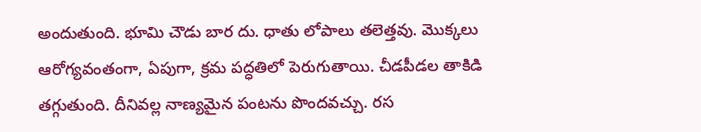అందుతుంది. భూమి చౌడు బార దు. ధాతు లోపాలు తలెత్తవు. మొక్కలు ఆరోగ్యవంతంగా, ఏపుగా, క్రమ పద్ధతిలో పెరుగుతాయి. చీడపీడల తాకిడి తగ్గుతుంది. దీనివల్ల నాణ్యమైన పంటను పొందవచ్చు. రస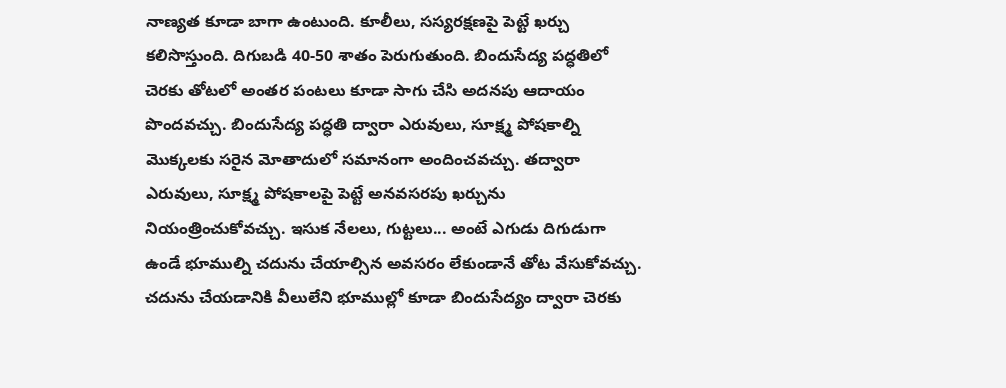నాణ్యత కూడా బాగా ఉంటుంది. కూలీలు, సస్యరక్షణపై పెట్టే ఖర్చు కలిసొస్తుంది. దిగుబడి 40-50 శాతం పెరుగుతుంది. బిందుసేద్య పద్ధతిలో చెరకు తోటలో అంతర పంటలు కూడా సాగు చేసి అదనపు ఆదాయం పొందవచ్చు. బిందుసేద్య పద్ధతి ద్వారా ఎరువులు, సూక్ష్మ పోషకాల్ని మొక్కలకు సరైన మోతాదులో సమానంగా అందించవచ్చు. తద్వారా ఎరువులు, సూక్ష్మ పోషకాలపై పెట్టే అనవసరపు ఖర్చును నియంత్రించుకోవచ్చు. ఇసుక నేలలు, గుట్టలు... అంటే ఎగుడు దిగుడుగా ఉండే భూముల్ని చదును చేయాల్సిన అవసరం లేకుండానే తోట వేసుకోవచ్చు. చదును చేయడానికి వీలులేని భూముల్లో కూడా బిందుసేద్యం ద్వారా చెరకు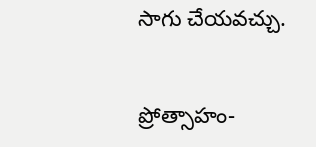సాగు చేయవచ్చు.


ప్రోత్సాహం-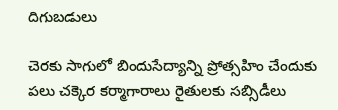దిగుబడులు

చెరకు సాగులో బిందుసేద్యాన్ని ప్రోత్సహిం చేందుకు పలు చక్కెర కర్మాగారాలు రైతులకు సబ్సిడీలు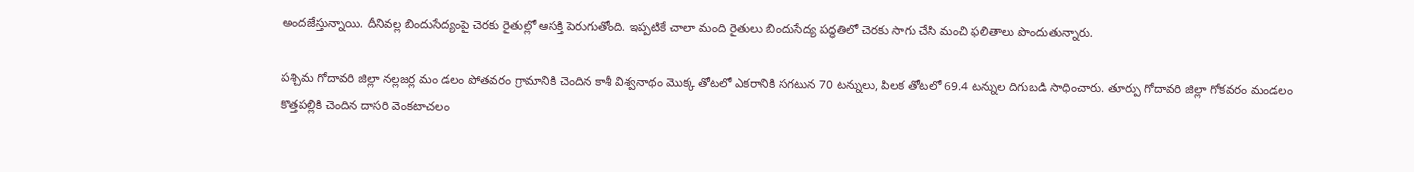అందజేస్తున్నాయి. దీనివల్ల బిందుసేద్యంపై చెరకు రైతుల్లో ఆసక్తి పెరుగుతోంది. ఇప్పటికే చాలా మంది రైతులు బిందుసేద్య పద్ధతిలో చెరకు సాగు చేసి మంచి ఫలితాలు పొందుతున్నారు.

పశ్చిమ గోదావరి జిల్లా నల్లజర్ల మం డలం పోతవరం గ్రామానికి చెందిన కాశీ విశ్వనాథం మొక్క తోటలో ఎకరానికి సగటున 70 టన్నులు, పిలక తోటలో 69.4 టన్నుల దిగుబడి సాధించారు. తూర్పు గోదావరి జిల్లా గోకవరం మండలం కొత్తపల్లికి చెందిన దాసరి వెంకటాచలం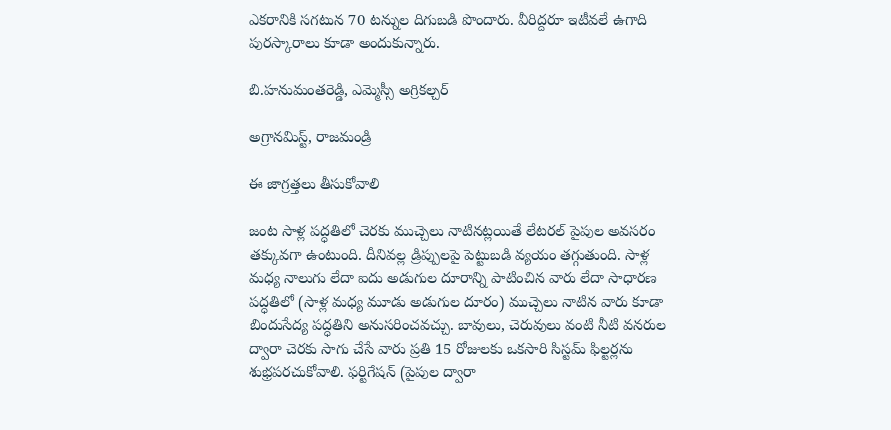ఎకరానికి సగటున 70 టన్నుల దిగుబడి పొందారు. వీరిద్దరూ ఇటీవలే ఉగాది పురస్కారాలు కూడా అందుకున్నారు.

బి.హనుమంతరెడ్డి, ఎమ్మెస్సీ అగ్రికల్చర్

అగ్రానమిస్ట్, రాజమండ్రి

ఈ జాగ్రత్తలు తీసుకోవాలి

జంట సాళ్ల పద్ధతిలో చెరకు ముచ్చెలు నాటినట్లయితే లేటరల్ పైపుల అవసరం తక్కువగా ఉంటుంది. దీనివల్ల డ్రిప్పులపై పెట్టుబడి వ్యయం తగ్గుతుంది. సాళ్ల మధ్య నాలుగు లేదా ఐదు అడుగుల దూరాన్ని పాటించిన వారు లేదా సాధారణ పద్ధతిలో (సాళ్ల మధ్య మూడు అడుగుల దూరం) ముచ్చెలు నాటిన వారు కూడా బిందుసేద్య పద్ధతిని అనుసరించవచ్చు. బావులు, చెరువులు వంటి నీటి వనరుల ద్వారా చెరకు సాగు చేసే వారు ప్రతి 15 రోజులకు ఒకసారి సిస్టమ్ ఫిల్టర్లను శుభ్రపరచుకోవాలి. ఫర్టిగేషన్ (పైపుల ద్వారా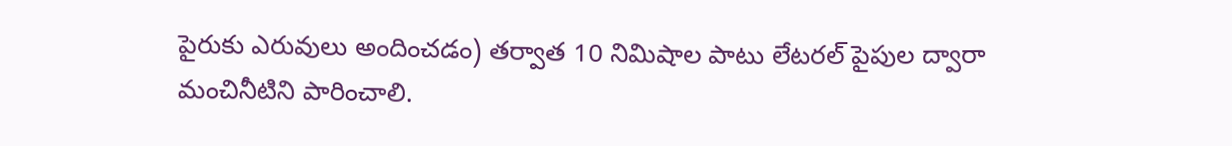పైరుకు ఎరువులు అందించడం) తర్వాత 10 నిమిషాల పాటు లేటరల్ పైపుల ద్వారా మంచినీటిని పారించాలి.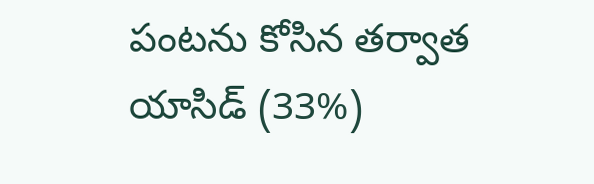పంటను కోసిన తర్వాత యాసిడ్ (33%)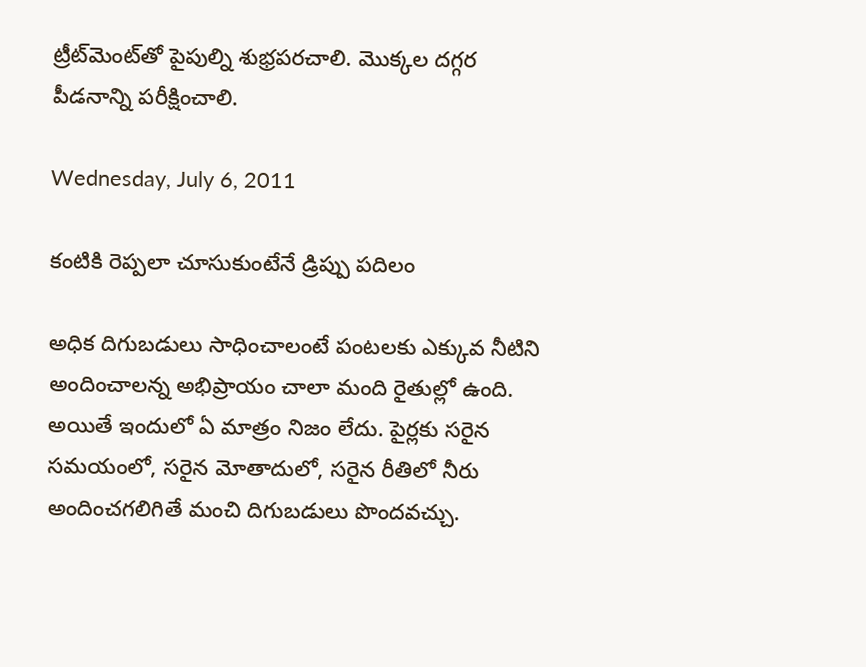ట్రీట్‌మెంట్‌తో పైపుల్ని శుభ్రపరచాలి. మొక్కల దగ్గర పీడనాన్ని పరీక్షించాలి.

Wednesday, July 6, 2011

కంటికి రెప్పలా చూసుకుంటేనే డ్రిప్పు పదిలం

అధిక దిగుబడులు సాధించాలంటే పంటలకు ఎక్కువ నీటిని అందించాలన్న అభిప్రాయం చాలా మంది రైతుల్లో ఉంది. అయితే ఇందులో ఏ మాత్రం నిజం లేదు. పైర్లకు సరైన సమయంలో, సరైన మోతాదులో, సరైన రీతిలో నీరు అందించగలిగితే మంచి దిగుబడులు పొందవచ్చు.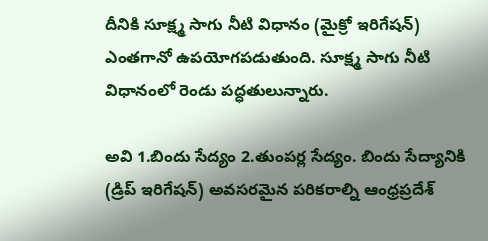దీనికి సూక్ష్మ సాగు నీటి విధానం (మైక్రో ఇరిగేషన్) ఎంతగానో ఉపయోగపడుతుంది. సూక్ష్మ సాగు నీటి విధానంలో రెండు పద్ధతులున్నారు.

అవి 1.బిందు సేద్యం 2.తుంపర్ల సేద్యం. బిందు సేద్యానికి (డ్రిప్ ఇరిగేషన్) అవసరమైన పరికరాల్ని ఆంధ్రప్రదేశ్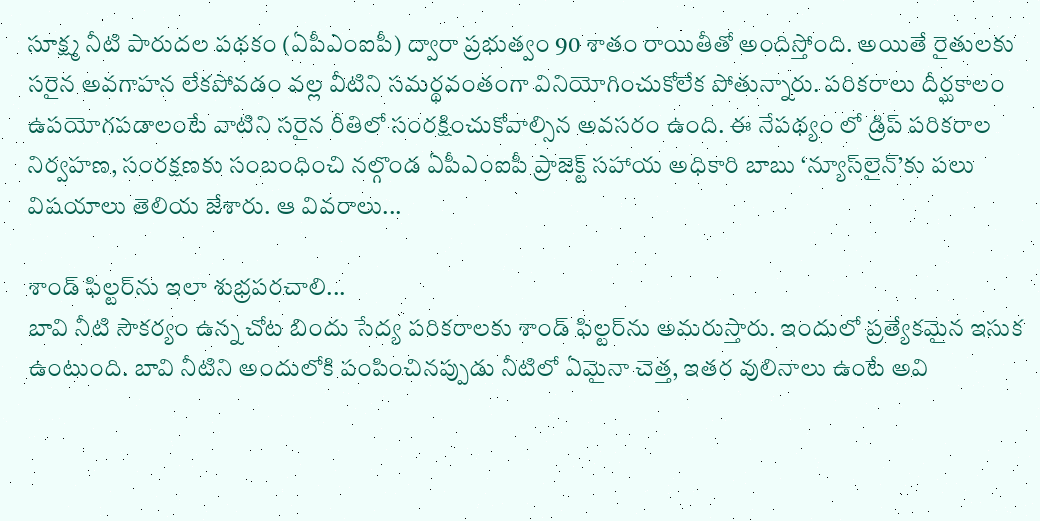సూక్ష్మ నీటి పారుదల పథకం (ఏపీఎంఐపీ) ద్వారా ప్రభుత్వం 90 శాతం రాయితీతో అందిస్తోంది. అయితే రైతులకు సరైన అవగాహన లేకపోవడం వల్ల వీటిని సమర్థవంతంగా వినియోగించుకోలేక పోతున్నారు. పరికరాలు దీర్ఘకాలం ఉపయోగపడాలంటే వాటిని సరైన రీతిలో సంరక్షించుకోవాల్సిన అవసరం ఉంది. ఈ నేపథ్యం లో డ్రిప్ పరికరాల నిర్వహణ, సంరక్షణకు సంబంధించి నల్గొండ ఏపీఎంఐపీ ప్రాజెక్ట్ సహాయ అధికారి బాబు ‘న్యూస్‌లైన్’కు పలు విషయాలు తెలియ జేశారు. ఆ వివరాలు...

శాండ్ ఫిల్టర్‌ను ఇలా శుభ్రపరచాలి...
బావి నీటి సౌకర్యం ఉన్న చోట బిందు సేద్య పరికరాలకు శాండ్ ఫిల్టర్‌ను అమరుస్తారు. ఇందులో ప్రత్యేకమైన ఇసుక ఉంటుంది. బావి నీటిని అందులోకి పంపించినప్పుడు నీటిలో ఏమైనా చెత్త, ఇతర వులినాలు ఉంటే అవి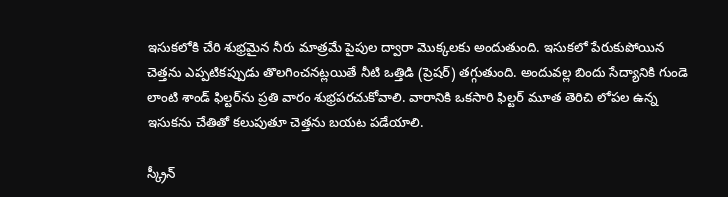ఇసుకలోకి చేరి శుభ్రమైన నీరు మాత్రమే పైపుల ద్వారా మొక్కలకు అందుతుంది. ఇసుకలో పేరుకుపోయిన చెత్తను ఎప్పటికప్పుడు తొలగించనట్లయితే నీటి ఒత్తిడి (ప్రెషర్) తగ్గుతుంది. అందువల్ల బిందు సేద్యానికి గుండె లాంటి శాండ్ ఫిల్టర్‌ను ప్రతి వారం శుభ్రపరచుకోవాలి. వారానికి ఒకసారి ఫిల్టర్ మూత తెరిచి లోపల ఉన్న ఇసుకను చేతితో కలుపుతూ చెత్తను బయట పడేయాలి.

స్క్రీన్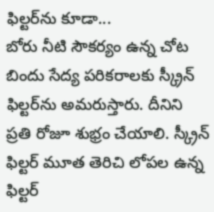ఫిల్టర్‌ను కూడా...
బోరు నీటి సౌకర్యం ఉన్న చోట బిందు సేద్య పరికరాలకు స్క్రీన్ ఫిల్టర్‌ను అమరుస్తారు. దీనిని ప్రతి రోజూ శుభ్రం చేయాలి. స్క్రీన్ ఫిల్టర్ మూత తెరిచి లోపల ఉన్న ఫిల్టర్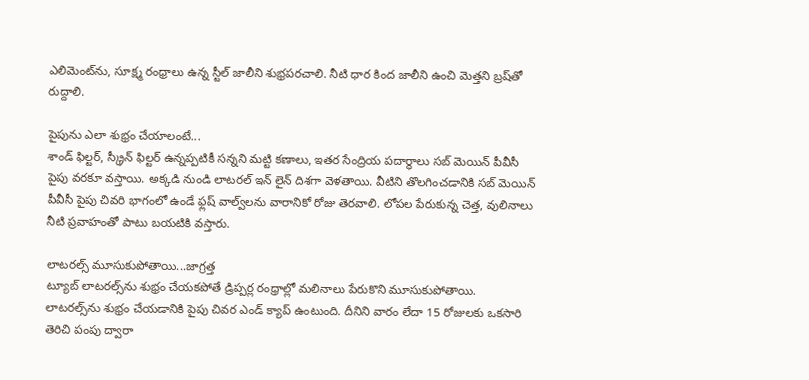ఎలిమెంట్‌ను, సూక్ష్మ రంధ్రాలు ఉన్న స్టీల్ జాలీని శుభ్రపరచాలి. నీటి ధార కింద జాలీని ఉంచి మెత్తని బ్రష్‌తో రుద్దాలి.

పైపును ఎలా శుభ్రం చేయాలంటే...
శాండ్ ఫిల్టర్, స్క్రీన్ ఫిల్టర్ ఉన్నప్పటికీ సన్నని మట్టి కణాలు, ఇతర సేంద్రియ పదార్థాలు సబ్ మెయిన్ పీవీసీ పైపు వరకూ వస్తాయి. అక్కడి నుండి లాటరల్ ఇన్ లైన్ దిశగా వెళతాయి. వీటిని తొలగించడానికి సబ్ మెయిన్ పీవీసీ పైపు చివరి భాగంలో ఉండే ఫ్లష్ వాల్వ్‌లను వారానికో రోజు తెరవాలి. లోపల పేరుకున్న చెత్త, వులినాలు నీటి ప్రవాహంతో పాటు బయటికి వస్తారు.

లాటరల్స్ మూసుకుపోతాయి...జాగ్రత్త
ట్యూబ్ లాటరల్స్‌ను శుభ్రం చేయకపోతే డ్రిప్పర్ల రంధ్రాల్లో మలినాలు పేరుకొని మూసుకుపోతాయి. లాటరల్స్‌ను శుభ్రం చేయడానికి పైపు చివర ఎండ్ క్యాప్ ఉంటుంది. దీనిని వారం లేదా 15 రోజులకు ఒకసారి తెరిచి పంపు ద్వారా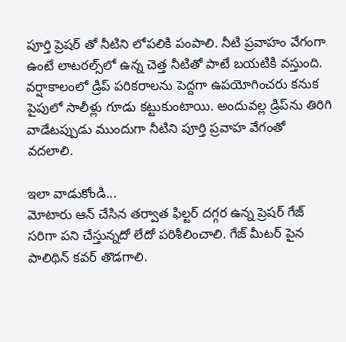పూర్తి ప్రెషర్ తో నీటిని లోపలికి పంపాలి. నీటి ప్రవాహం వేగంగా ఉంటే లాటరల్స్‌లో ఉన్న చెత్త నీటితో పాటే బయటికి వస్తుంది. వర్షాకాలంలో డ్రిప్ పరికరాలను పెద్దగా ఉపయోగించరు కనుక పైపులో సాలీళ్లు గూడు కట్టుకుంటాయి. అందువల్ల డ్రిప్‌ను తిరిగి వాడేటప్పుడు ముందుగా నీటిని పూర్తి ప్రవాహ వేగంతో వదలాలి.

ఇలా వాడుకోండి...
మోటారు ఆన్ చేసిన తర్వాత ఫిల్టర్ దగ్గర ఉన్న ప్రెషర్ గేజ్ సరిగా పని చేస్తున్నదో లేదో పరిశీలించాలి. గేజ్ మీటర్ పైన పాలిథిన్ కవర్ తొడగాలి.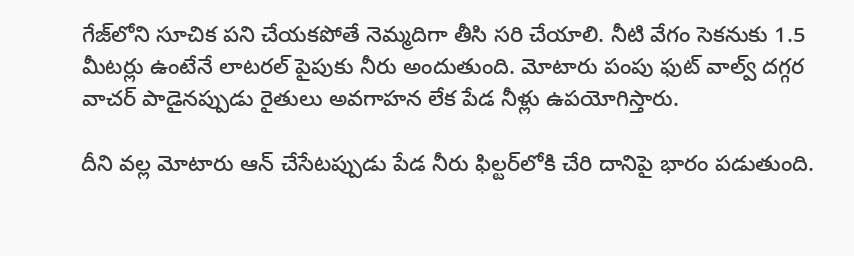గేజ్‌లోని సూచిక పని చేయకపోతే నెమ్మదిగా తీసి సరి చేయాలి. నీటి వేగం సెకనుకు 1.5 మీటర్లు ఉంటేనే లాటరల్ పైపుకు నీరు అందుతుంది. మోటారు పంపు ఫుట్ వాల్వ్ దగ్గర వాచర్ పాడైనప్పుడు రైతులు అవగాహన లేక పేడ నీళ్లు ఉపయోగిస్తారు.

దీని వల్ల మోటారు ఆన్ చేసేటప్పుడు పేడ నీరు ఫిల్టర్‌లోకి చేరి దానిపై భారం పడుతుంది.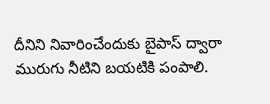దీనిని నివారించేందుకు బైపాస్ ద్వారా మురుగు నీటిని బయటికి పంపాలి.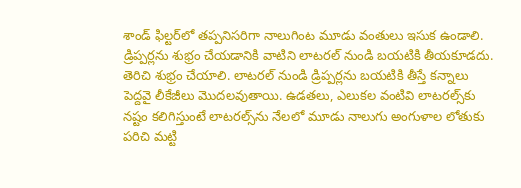శాండ్ ఫిల్టర్‌లో తప్పనిసరిగా నాలుగింట మూడు వంతులు ఇసుక ఉండాలి. డ్రిప్పర్లను శుభ్రం చేయడానికి వాటిని లాటరల్ నుండి బయటికి తీయకూడదు. తెరిచి శుభ్రం చేయాలి. లాటరల్ నుండి డ్రిప్పర్లను బయటికి తీస్తే కన్నాలు పెద్దవై లీకేజీలు మొదలవుతాయి. ఉడతలు, ఎలుకల వంటివి లాటరల్స్‌కు నష్టం కలిగిస్తుంటే లాటరల్స్‌ను నేలలో మూడు నాలుగు అంగుళాల లోతుకు పరిచి మట్టి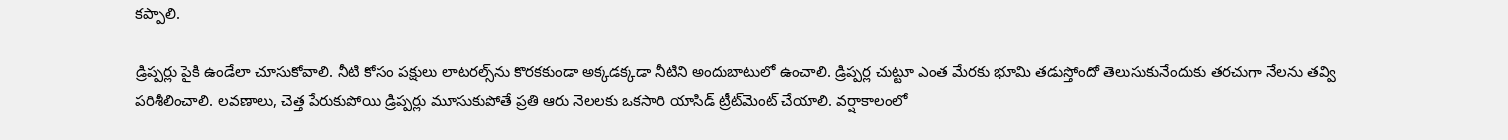కప్పాలి.

డ్రిప్పర్లు పైకి ఉండేలా చూసుకోవాలి. నీటి కోసం పక్షులు లాటరల్స్‌ను కొరకకుండా అక్కడక్కడా నీటిని అందుబాటులో ఉంచాలి. డ్రిప్పర్ల చుట్టూ ఎంత మేరకు భూమి తడుస్తోందో తెలుసుకునేందుకు తరచుగా నేలను తవ్వి పరిశీలించాలి. లవణాలు, చెత్త పేరుకుపోయి డ్రిప్పర్లు మూసుకుపోతే ప్రతి ఆరు నెలలకు ఒకసారి యాసిడ్ ట్రీట్‌మెంట్ చేయాలి. వర్షాకాలంలో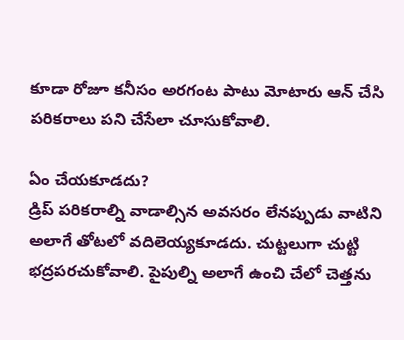కూడా రోజూ కనీసం అరగంట పాటు మోటారు ఆన్ చేసి పరికరాలు పని చేసేలా చూసుకోవాలి.

ఏం చేయకూడదు?
డ్రిప్ పరికరాల్ని వాడాల్సిన అవసరం లేనప్పుడు వాటిని అలాగే తోటలో వదిలెయ్యకూడదు. చుట్టలుగా చుట్టి భద్రపరచుకోవాలి. పైపుల్ని అలాగే ఉంచి చేలో చెత్తను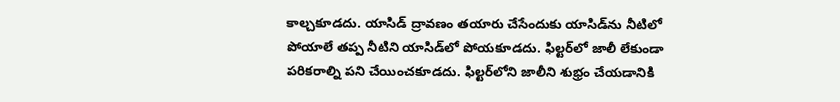కాల్చకూడదు. యాసిడ్ ద్రావణం తయారు చేసేందుకు యాసిడ్‌ను నీటిలో పోయాలే తప్ప నీటిని యాసిడ్‌లో పోయకూడదు. ఫిల్టర్‌లో జాలీ లేకుండా పరికరాల్ని పని చేయించకూడదు. ఫిల్టర్‌లోని జాలీని శుభ్రం చేయడానికి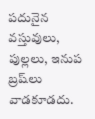పదునైన వస్తువులు, పుల్లలు, ఇనుప బ్రష్‌లు వాడకూడదు.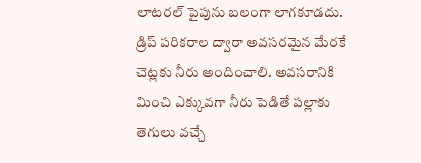లాటరల్ పైపును బలంగా లాగకూడదు. డ్రిప్ పరికరాల ద్వారా అవసరమైన మేరకే చెట్లకు నీరు అందించాలి. అవసరానికి మించి ఎక్కువగా నీరు పెడితే పల్లాకు తెగులు వచ్చే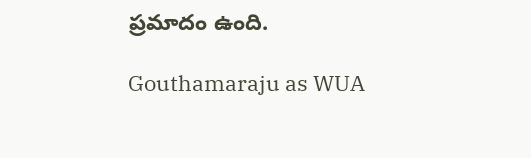ప్రమాదం ఉంది.

Gouthamaraju as WUA